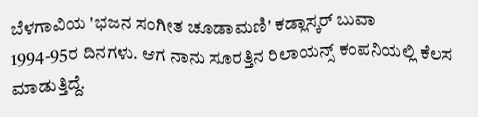ಬೆಳಗಾವಿಯ 'ಭಜನ ಸಂಗೀತ ಚೂಡಾಮಣಿ' ಕಡ್ಲಾಸ್ಕರ್ ಬುವಾ
1994-95ರ ದಿನಗಳು. ಆಗ ನಾನು ಸೂರತ್ತಿನ ರಿಲಾಯನ್ಸ್ ಕಂಪನಿಯಲ್ಲಿ ಕೆಲಸ ಮಾಡುತ್ತಿದ್ದೆ.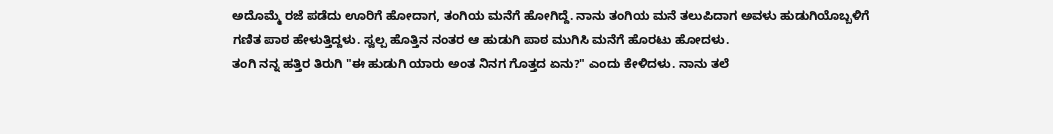ಅದೊಮ್ಮೆ ರಜೆ ಪಡೆದು ಊರಿಗೆ ಹೋದಾಗ, ತಂಗಿಯ ಮನೆಗೆ ಹೋಗಿದ್ದೆ. ನಾನು ತಂಗಿಯ ಮನೆ ತಲುಪಿದಾಗ ಅವಳು ಹುಡುಗಿಯೊಬ್ಬಳಿಗೆ ಗಣಿತ ಪಾಠ ಹೇಳುತ್ತಿದ್ದಳು. ಸ್ವಲ್ಪ ಹೊತ್ತಿನ ನಂತರ ಆ ಹುಡುಗಿ ಪಾಠ ಮುಗಿಸಿ ಮನೆಗೆ ಹೊರಟು ಹೋದಳು.
ತಂಗಿ ನನ್ನ ಹತ್ತಿರ ತಿರುಗಿ "ಈ ಹುಡುಗಿ ಯಾರು ಅಂತ ನಿನಗ ಗೊತ್ತದ ಏನು?" ಎಂದು ಕೇಳಿದಳು. ನಾನು ತಲೆ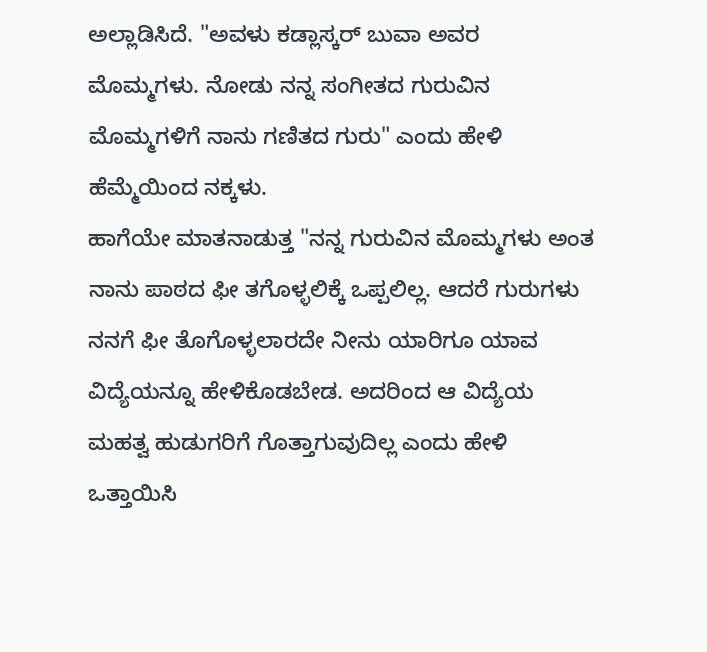ಅಲ್ಲಾಡಿಸಿದೆ. "ಅವಳು ಕಡ್ಲಾಸ್ಕರ್ ಬುವಾ ಅವರ ಮೊಮ್ಮಗಳು. ನೋಡು ನನ್ನ ಸಂಗೀತದ ಗುರುವಿನ ಮೊಮ್ಮಗಳಿಗೆ ನಾನು ಗಣಿತದ ಗುರು" ಎಂದು ಹೇಳಿ ಹೆಮ್ಮೆಯಿಂದ ನಕ್ಕಳು.
ಹಾಗೆಯೇ ಮಾತನಾಡುತ್ತ "ನನ್ನ ಗುರುವಿನ ಮೊಮ್ಮಗಳು ಅಂತ ನಾನು ಪಾಠದ ಫೀ ತಗೊಳ್ಳಲಿಕ್ಕೆ ಒಪ್ಪಲಿಲ್ಲ. ಆದರೆ ಗುರುಗಳು ನನಗೆ ಫೀ ತೊಗೊಳ್ಳಲಾರದೇ ನೀನು ಯಾರಿಗೂ ಯಾವ ವಿದ್ಯೆಯನ್ನೂ ಹೇಳಿಕೊಡಬೇಡ. ಅದರಿಂದ ಆ ವಿದ್ಯೆಯ ಮಹತ್ವ ಹುಡುಗರಿಗೆ ಗೊತ್ತಾಗುವುದಿಲ್ಲ ಎಂದು ಹೇಳಿ ಒತ್ತಾಯಿಸಿ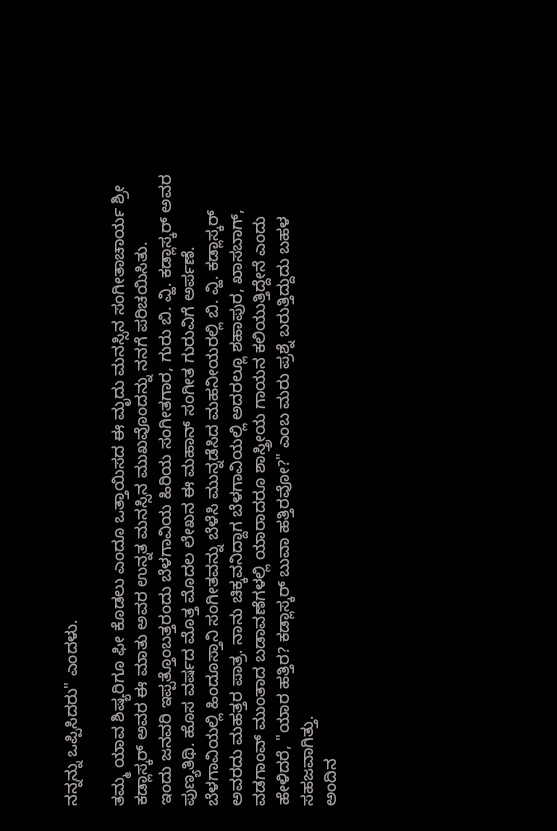ನನ್ನನ್ನು ಒಪ್ಪಿಸಿದರು" ಎಂದಳು.

ತಮ್ಮ ಯಾವ ಶಿಷ್ಯರಿಗೂ ಫೀ ಕೊಡಲು ಎಂದೂ ಒತ್ತಾಯಿಸದ ಈ ಮೃದು ಮನಸ್ಸಿನ ಸಂಗೀತಾಚಾರ್ಯ ಶ್ರೀ ಕಡ್ಲಾಸ್ಕರ್ ಅವರ ಈ ಮಾತು ಅವರ ಉನ್ನತ ಮನಸ್ಸಿನ ಮುಖವೊಂದನ್ನು ನನಗೆ ಪರಿಚಯಿಸಿತು.
ಇಂದು ಜನವರಿ ಇಪ್ಪತ್ತೊಂಬತ್ತರಂದು ಬೆಳಗಾವಿಯ ಹಿರಿಯ ಸಂಗೀತಗಾರ, ಗುರು ಬಿ. ವ್ಹಿ. ಕಡ್ಲಾಸ್ಕರ್ ಅವರ ಪುಣ್ಯತಿಥಿ. ಹೊಸ ವರ್ಷದ ಮೊತ್ತ ಮೊದಲ ಲೇಖನ ಈ ಮಹಾನ್ ಸಂಗೀತ ಗುರುವಿಗೆ ಅರ್ಪಣೆ. ಬೆಳಗಾವಿಯಲ್ಲಿ ಹಿಂದೂಸ್ತಾನಿ ಸಂಗೀತವನ್ನು ಬೆಳೆಸಿ ಮುನ್ನಡೆಸಿದ ಮಹನೀಯರಲ್ಲಿ ಬಿ. ವ್ಹಿ. ಕಡ್ಲಾಸ್ಕರ್ ಅವರದು ಮಹತ್ತರ ಪಾತ್ರ. ನಾನು ಚಿಕ್ಕವನಿದ್ದಾಗ ಬೆಳಗಾವಿಯಲ್ಲಿ ಅದರಲ್ಲೂ ಶಹಾಪುರ, ಖಾಸಬಾಗ್, ವಡಗಾಂವ್ ಮುಂತಾದ ಬಡಾವಣೆಗಳಲ್ಲಿ ಯಾರಾದರೂ ಶಾಸ್ತ್ರೀಯ ಗಾಯನ ಕಲಿಯುತ್ತಿದ್ದೇನೆ ಎಂದು ಹೇಳಿದರೆ, "ಯಾರ ಹತ್ತಿರ? ಕಡ್ಲಾಸ್ಕರ್ ಬುವಾ ಹತ್ತಿರವೋ?" ಎಂಬ ಮರು ಪ್ರಶ್ನೆ ಬರುತ್ತಿದ್ದುದು ಬಹಳ ಸಹಜವಾಗಿತ್ತು.
ಅಂದಿನ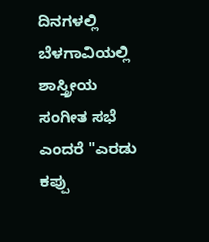ದಿನಗಳಲ್ಲಿ ಬೆಳಗಾವಿಯಲ್ಲಿ ಶಾಸ್ತ್ರೀಯ ಸಂಗೀತ ಸಭೆ ಎಂದರೆ "ಎರಡು ಕಪ್ಪು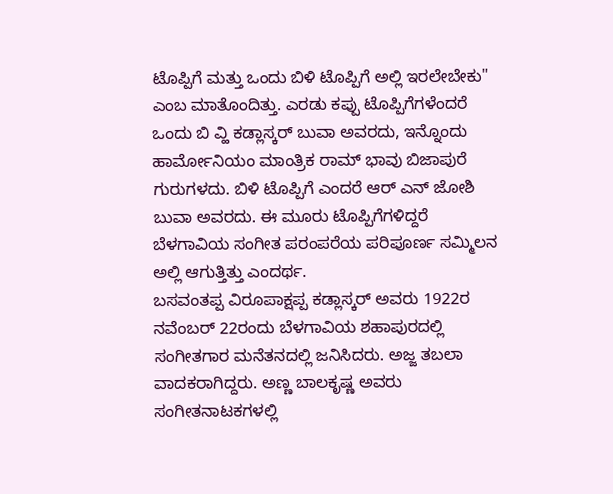ಟೊಪ್ಪಿಗೆ ಮತ್ತು ಒಂದು ಬಿಳಿ ಟೊಪ್ಪಿಗೆ ಅಲ್ಲಿ ಇರಲೇಬೇಕು" ಎಂಬ ಮಾತೊಂದಿತ್ತು. ಎರಡು ಕಪ್ಪು ಟೊಪ್ಪಿಗೆಗಳೆಂದರೆ ಒಂದು ಬಿ ವ್ಹಿ ಕಡ್ಲಾಸ್ಕರ್ ಬುವಾ ಅವರದು, ಇನ್ನೊಂದು ಹಾರ್ಮೋನಿಯಂ ಮಾಂತ್ರಿಕ ರಾಮ್ ಭಾವು ಬಿಜಾಪುರೆ ಗುರುಗಳದು. ಬಿಳಿ ಟೊಪ್ಪಿಗೆ ಎಂದರೆ ಆರ್ ಎನ್ ಜೋಶಿ ಬುವಾ ಅವರದು. ಈ ಮೂರು ಟೊಪ್ಪಿಗೆಗಳಿದ್ದರೆ ಬೆಳಗಾವಿಯ ಸಂಗೀತ ಪರಂಪರೆಯ ಪರಿಪೂರ್ಣ ಸಮ್ಮಿಲನ ಅಲ್ಲಿ ಆಗುತ್ತಿತ್ತು ಎಂದರ್ಥ.
ಬಸವಂತಪ್ಪ ವಿರೂಪಾಕ್ಷಪ್ಪ ಕಡ್ಲಾಸ್ಕರ್ ಅವರು 1922ರ ನವೆಂಬರ್ 22ರಂದು ಬೆಳಗಾವಿಯ ಶಹಾಪುರದಲ್ಲಿ ಸಂಗೀತಗಾರ ಮನೆತನದಲ್ಲಿ ಜನಿಸಿದರು. ಅಜ್ಜ ತಬಲಾ ವಾದಕರಾಗಿದ್ದರು. ಅಣ್ಣ ಬಾಲಕೃಷ್ಣ ಅವರು ಸಂಗೀತನಾಟಕಗಳಲ್ಲಿ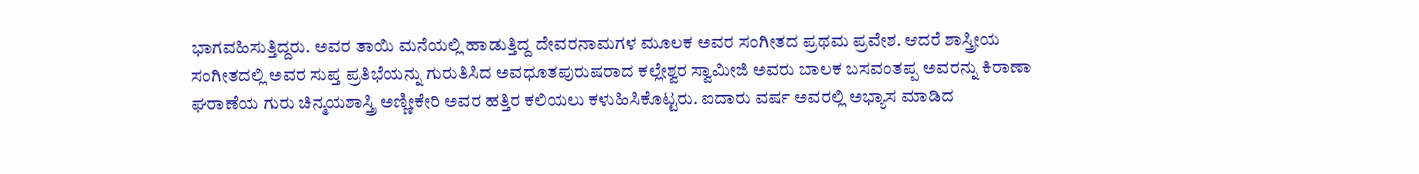ಭಾಗವಹಿಸುತ್ತಿದ್ದರು. ಅವರ ತಾಯಿ ಮನೆಯಲ್ಲಿ ಹಾಡುತ್ತಿದ್ದ ದೇವರನಾಮಗಳ ಮೂಲಕ ಅವರ ಸಂಗೀತದ ಪ್ರಥಮ ಪ್ರವೇಶ. ಆದರೆ ಶಾಸ್ತ್ರೀಯ ಸಂಗೀತದಲ್ಲಿ ಅವರ ಸುಪ್ತ ಪ್ರತಿಭೆಯನ್ನು ಗುರುತಿಸಿದ ಅವಧೂತಪುರುಷರಾದ ಕಲ್ಲೇಶ್ವರ ಸ್ವಾಮೀಜಿ ಅವರು ಬಾಲಕ ಬಸವಂತಪ್ಪ ಅವರನ್ನು ಕಿರಾಣಾ ಘರಾಣೆಯ ಗುರು ಚಿನ್ಮಯಶಾಸ್ತ್ರಿ ಅಣ್ಣೀಕೇರಿ ಅವರ ಹತ್ತಿರ ಕಲಿಯಲು ಕಳುಹಿಸಿಕೊಟ್ಟರು. ಐದಾರು ವರ್ಷ ಅವರಲ್ಲಿ ಅಭ್ಯಾಸ ಮಾಡಿದ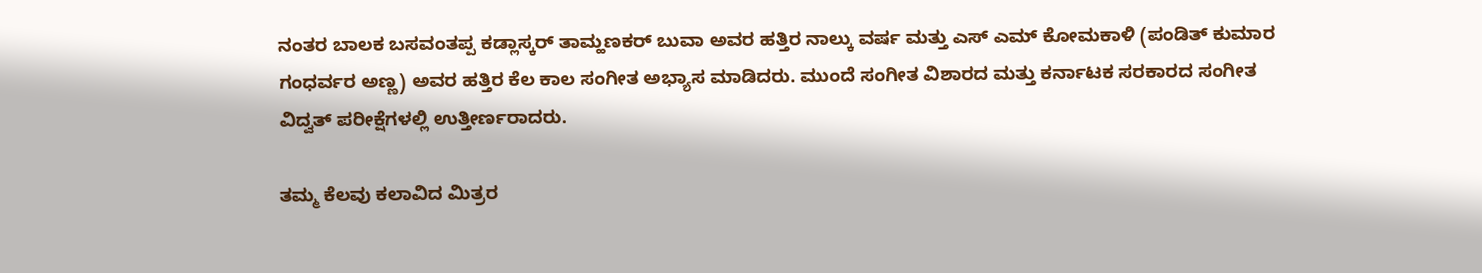ನಂತರ ಬಾಲಕ ಬಸವಂತಪ್ಪ ಕಡ್ಲಾಸ್ಕರ್ ತಾಮ್ಹಣಕರ್ ಬುವಾ ಅವರ ಹತ್ತಿರ ನಾಲ್ಕು ವರ್ಷ ಮತ್ತು ಎಸ್ ಎಮ್ ಕೋಮಕಾಳಿ (ಪಂಡಿತ್ ಕುಮಾರ ಗಂಧರ್ವರ ಅಣ್ಣ) ಅವರ ಹತ್ತಿರ ಕೆಲ ಕಾಲ ಸಂಗೀತ ಅಭ್ಯಾಸ ಮಾಡಿದರು. ಮುಂದೆ ಸಂಗೀತ ವಿಶಾರದ ಮತ್ತು ಕರ್ನಾಟಕ ಸರಕಾರದ ಸಂಗೀತ ವಿದ್ವತ್ ಪರೀಕ್ಷೆಗಳಲ್ಲಿ ಉತ್ತೀರ್ಣರಾದರು.

ತಮ್ಮ ಕೆಲವು ಕಲಾವಿದ ಮಿತ್ರರ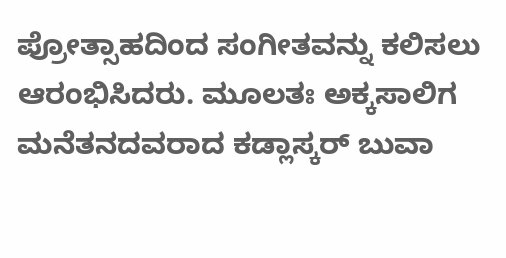ಪ್ರೋತ್ಸಾಹದಿಂದ ಸಂಗೀತವನ್ನು ಕಲಿಸಲು ಆರಂಭಿಸಿದರು. ಮೂಲತಃ ಅಕ್ಕಸಾಲಿಗ ಮನೆತನದವರಾದ ಕಡ್ಲಾಸ್ಕರ್ ಬುವಾ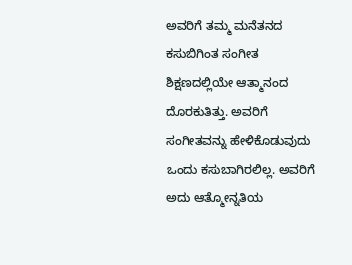ಅವರಿಗೆ ತಮ್ಮ ಮನೆತನದ ಕಸುಬಿಗಿಂತ ಸಂಗೀತ ಶಿಕ್ಷಣದಲ್ಲಿಯೇ ಆತ್ಮಾನಂದ ದೊರಕುತಿತ್ತು. ಅವರಿಗೆ ಸಂಗೀತವನ್ನು ಹೇಳಿಕೊಡುವುದು ಒಂದು ಕಸುಬಾಗಿರಲಿಲ್ಲ. ಅವರಿಗೆ ಅದು ಆತ್ಮೋನ್ನತಿಯ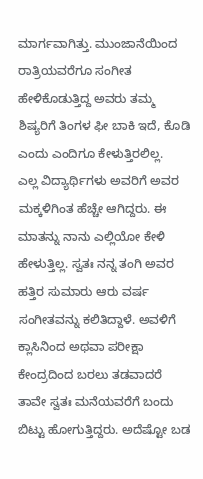ಮಾರ್ಗವಾಗಿತ್ತು. ಮುಂಜಾನೆಯಿಂದ ರಾತ್ರಿಯವರೆಗೂ ಸಂಗೀತ ಹೇಳಿಕೊಡುತ್ತಿದ್ದ ಅವರು ತಮ್ಮ ಶಿಷ್ಯರಿಗೆ ತಿಂಗಳ ಫೀ ಬಾಕಿ ಇದೆ, ಕೊಡಿ ಎಂದು ಎಂದಿಗೂ ಕೇಳುತ್ತಿರಲಿಲ್ಲ.
ಎಲ್ಲ ವಿದ್ಯಾರ್ಥಿಗಳು ಅವರಿಗೆ ಅವರ ಮಕ್ಕಳಿಗಿಂತ ಹೆಚ್ಚೇ ಆಗಿದ್ದರು. ಈ ಮಾತನ್ನು ನಾನು ಎಲ್ಲಿಯೋ ಕೇಳಿ ಹೇಳುತ್ತಿಲ್ಲ. ಸ್ವತಃ ನನ್ನ ತಂಗಿ ಅವರ ಹತ್ತಿರ ಸುಮಾರು ಆರು ವರ್ಷ ಸಂಗೀತವನ್ನು ಕಲಿತಿದ್ದಾಳೆ. ಅವಳಿಗೆ ಕ್ಲಾಸಿನಿಂದ ಅಥವಾ ಪರೀಕ್ಷಾ ಕೇಂದ್ರದಿಂದ ಬರಲು ತಡವಾದರೆ ತಾವೇ ಸ್ವತಃ ಮನೆಯವರೆಗೆ ಬಂದು ಬಿಟ್ಟು ಹೋಗುತ್ತಿದ್ದರು. ಅದೆಷ್ಟೋ ಬಡ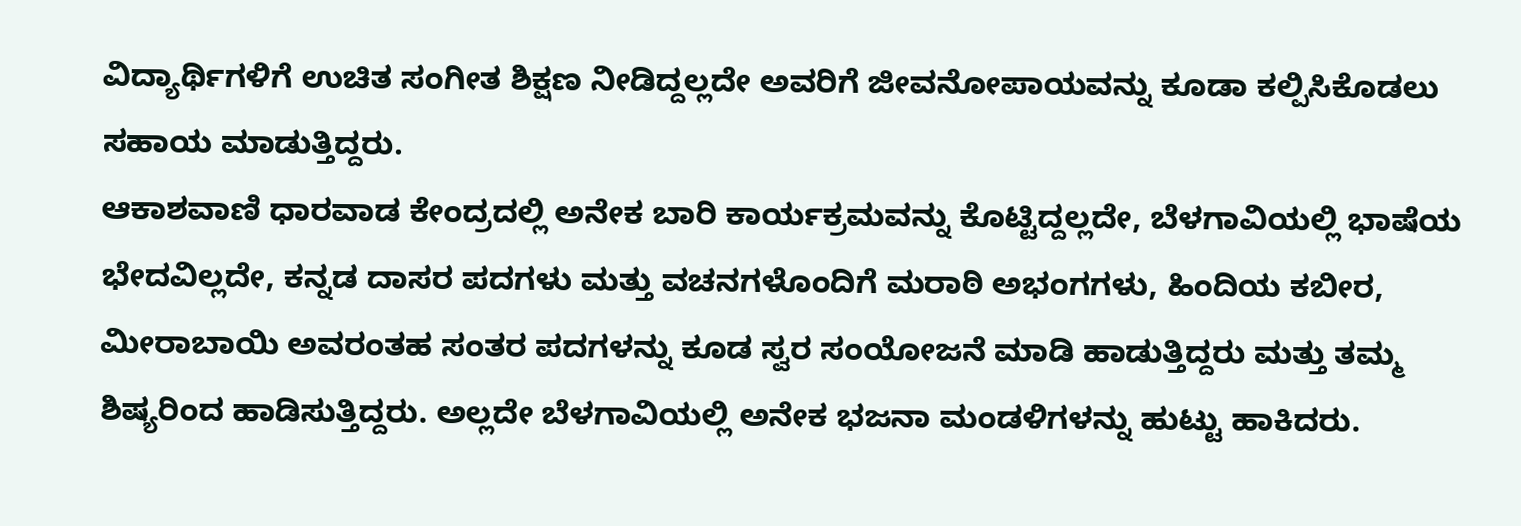ವಿದ್ಯಾರ್ಥಿಗಳಿಗೆ ಉಚಿತ ಸಂಗೀತ ಶಿಕ್ಷಣ ನೀಡಿದ್ದಲ್ಲದೇ ಅವರಿಗೆ ಜೀವನೋಪಾಯವನ್ನು ಕೂಡಾ ಕಲ್ಪಿಸಿಕೊಡಲು ಸಹಾಯ ಮಾಡುತ್ತಿದ್ದರು.
ಆಕಾಶವಾಣಿ ಧಾರವಾಡ ಕೇಂದ್ರದಲ್ಲಿ ಅನೇಕ ಬಾರಿ ಕಾರ್ಯಕ್ರಮವನ್ನು ಕೊಟ್ಟಿದ್ದಲ್ಲದೇ, ಬೆಳಗಾವಿಯಲ್ಲಿ ಭಾಷೆಯ ಭೇದವಿಲ್ಲದೇ, ಕನ್ನಡ ದಾಸರ ಪದಗಳು ಮತ್ತು ವಚನಗಳೊಂದಿಗೆ ಮರಾಠಿ ಅಭಂಗಗಳು, ಹಿಂದಿಯ ಕಬೀರ, ಮೀರಾಬಾಯಿ ಅವರಂತಹ ಸಂತರ ಪದಗಳನ್ನು ಕೂಡ ಸ್ವರ ಸಂಯೋಜನೆ ಮಾಡಿ ಹಾಡುತ್ತಿದ್ದರು ಮತ್ತು ತಮ್ಮ ಶಿಷ್ಯರಿಂದ ಹಾಡಿಸುತ್ತಿದ್ದರು. ಅಲ್ಲದೇ ಬೆಳಗಾವಿಯಲ್ಲಿ ಅನೇಕ ಭಜನಾ ಮಂಡಳಿಗಳನ್ನು ಹುಟ್ಟು ಹಾಕಿದರು.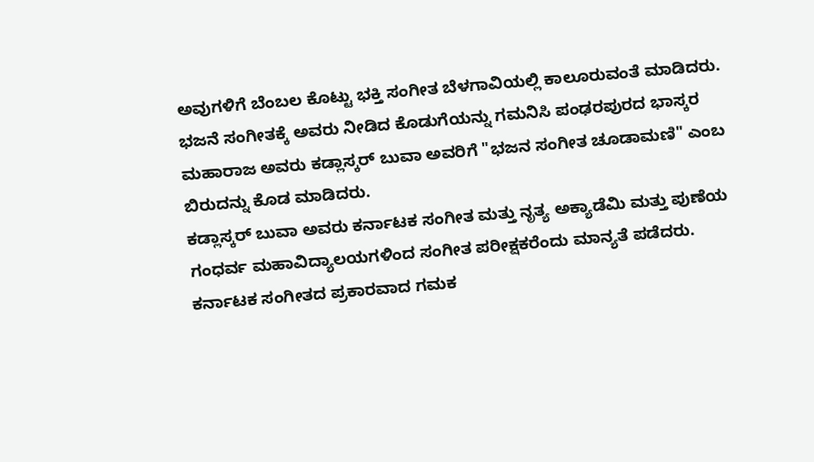ಅವುಗಳಿಗೆ ಬೆಂಬಲ ಕೊಟ್ಟು ಭಕ್ತಿ ಸಂಗೀತ ಬೆಳಗಾವಿಯಲ್ಲಿ ಕಾಲೂರುವಂತೆ ಮಾಡಿದರು. ಭಜನೆ ಸಂಗೀತಕ್ಕೆ ಅವರು ನೀಡಿದ ಕೊಡುಗೆಯನ್ನು ಗಮನಿಸಿ ಪಂಢರಪುರದ ಭಾಸ್ಕರ ಮಹಾರಾಜ ಅವರು ಕಡ್ಲಾಸ್ಕರ್ ಬುವಾ ಅವರಿಗೆ "ಭಜನ ಸಂಗೀತ ಚೂಡಾಮಣಿ" ಎಂಬ ಬಿರುದನ್ನು ಕೊಡ ಮಾಡಿದರು.
ಕಡ್ಲಾಸ್ಕರ್ ಬುವಾ ಅವರು ಕರ್ನಾಟಕ ಸಂಗೀತ ಮತ್ತು ನೃತ್ಯ ಅಕ್ಯಾಡೆಮಿ ಮತ್ತು ಪುಣೆಯ ಗಂಧರ್ವ ಮಹಾವಿದ್ಯಾಲಯಗಳಿಂದ ಸಂಗೀತ ಪರೀಕ್ಷಕರೆಂದು ಮಾನ್ಯತೆ ಪಡೆದರು. ಕರ್ನಾಟಕ ಸಂಗೀತದ ಪ್ರಕಾರವಾದ ಗಮಕ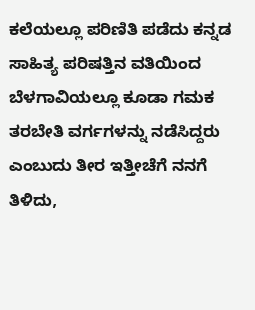ಕಲೆಯಲ್ಲೂ ಪರಿಣಿತಿ ಪಡೆದು ಕನ್ನಡ ಸಾಹಿತ್ಯ ಪರಿಷತ್ತಿನ ವತಿಯಿಂದ ಬೆಳಗಾವಿಯಲ್ಲೂ ಕೂಡಾ ಗಮಕ ತರಬೇತಿ ವರ್ಗಗಳನ್ನು ನಡೆಸಿದ್ದರು ಎಂಬುದು ತೀರ ಇತ್ತೀಚೆಗೆ ನನಗೆ ತಿಳಿದು,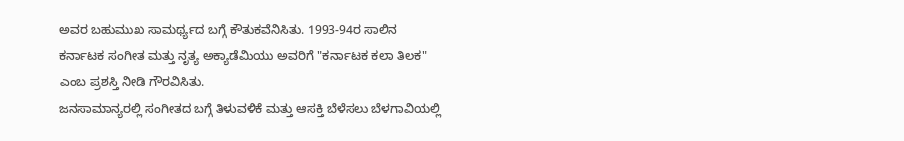ಅವರ ಬಹುಮುಖ ಸಾಮರ್ಥ್ಯದ ಬಗ್ಗೆ ಕೌತುಕವೆನಿಸಿತು. 1993-94ರ ಸಾಲಿನ ಕರ್ನಾಟಕ ಸಂಗೀತ ಮತ್ತು ನೃತ್ಯ ಅಕ್ಯಾಡೆಮಿಯು ಅವರಿಗೆ "ಕರ್ನಾಟಕ ಕಲಾ ತಿಲಕ" ಎಂಬ ಪ್ರಶಸ್ತಿ ನೀಡಿ ಗೌರವಿಸಿತು.
ಜನಸಾಮಾನ್ಯರಲ್ಲಿ ಸಂಗೀತದ ಬಗ್ಗೆ ತಿಳುವಳಿಕೆ ಮತ್ತು ಆಸಕ್ತಿ ಬೆಳೆಸಲು ಬೆಳಗಾವಿಯಲ್ಲಿ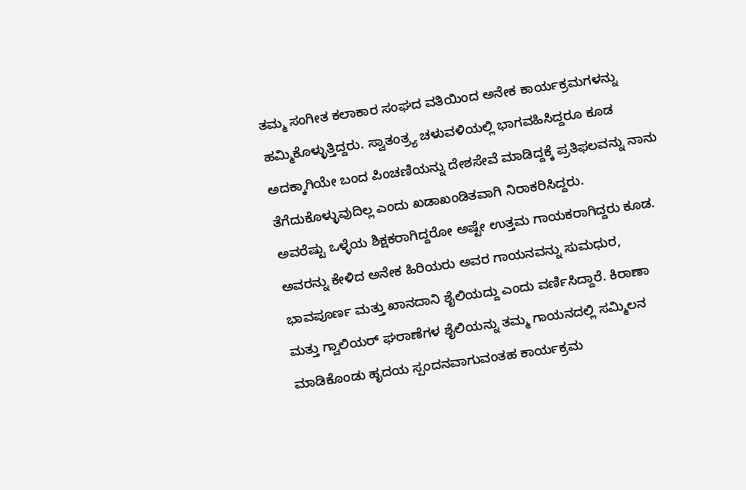ತಮ್ಮ ಸಂಗೀತ ಕಲಾಕಾರ ಸಂಘದ ವತಿಯಿಂದ ಅನೇಕ ಕಾರ್ಯಕ್ರಮಗಳನ್ನು ಹಮ್ಮಿಕೊಳ್ಳುತ್ತಿದ್ದರು. ಸ್ವಾತಂತ್ರ್ಯ ಚಳುವಳಿಯಲ್ಲಿ ಭಾಗವಹಿಸಿದ್ದರೂ ಕೂಡ ಅದಕ್ಕಾಗಿಯೇ ಬಂದ ಪಿಂಚಣಿಯನ್ನು ದೇಶಸೇವೆ ಮಾಡಿದ್ದಕ್ಕೆ ಪ್ರತಿಫಲವನ್ನು ನಾನು ತೆಗೆದುಕೊಳ್ಳುವುದಿಲ್ಲ ಎಂದು ಖಡಾಖಂಡಿತವಾಗಿ ನಿರಾಕರಿಸಿದ್ದರು.
ಅವರೆಷ್ಟು ಒಳ್ಳೆಯ ಶಿಕ್ಷಕರಾಗಿದ್ದರೋ ಅಷ್ಟೇ ಉತ್ತಮ ಗಾಯಕರಾಗಿದ್ದರು ಕೂಡ. ಅವರನ್ನು ಕೇಳಿದ ಅನೇಕ ಹಿರಿಯರು ಅವರ ಗಾಯನವನ್ನು ಸುಮಧುರ, ಭಾವಪೂರ್ಣ ಮತ್ತು ಖಾನದಾನಿ ಶೈಲಿಯದ್ದು ಎಂದು ವರ್ಣಿಸಿದ್ದಾರೆ. ಕಿರಾಣಾ ಮತ್ತು ಗ್ವಾಲಿಯರ್ ಘರಾಣೆಗಳ ಶೈಲಿಯನ್ನು ತಮ್ಮ ಗಾಯನದಲ್ಲಿ ಸಮ್ಮಿಲನ ಮಾಡಿಕೊಂಡು ಹೃದಯ ಸ್ಪಂದನವಾಗುವಂತಹ ಕಾರ್ಯಕ್ರಮ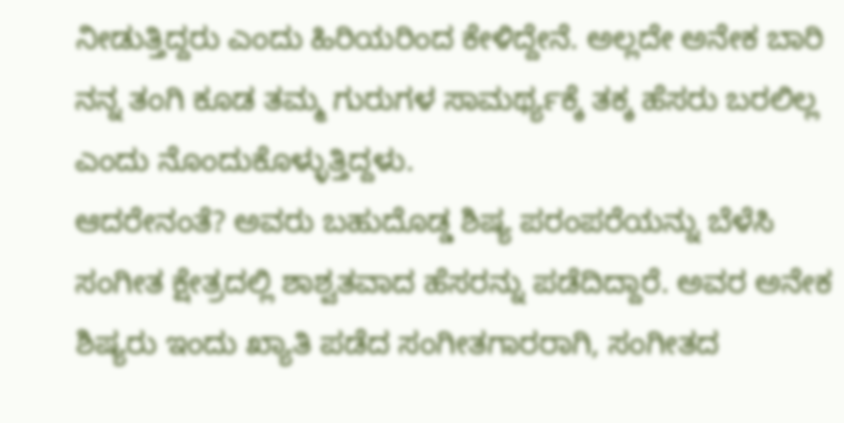ನೀಡುತ್ತಿದ್ದರು ಎಂದು ಹಿರಿಯರಿಂದ ಕೇಳಿದ್ದೇನೆ. ಅಲ್ಲದೇ ಅನೇಕ ಬಾರಿ ನನ್ನ ತಂಗಿ ಕೂಡ ತಮ್ಮ ಗುರುಗಳ ಸಾಮರ್ಥ್ಯಕ್ಕೆ ತಕ್ಕ ಹೆಸರು ಬರಲಿಲ್ಲ ಎಂದು ನೊಂದುಕೊಳ್ಳುತ್ತಿದ್ದಳು.
ಆದರೇನಂತೆ? ಅವರು ಬಹುದೊಡ್ಡ ಶಿಷ್ಯ ಪರಂಪರೆಯನ್ನು ಬೆಳೆಸಿ ಸಂಗೀತ ಕ್ಷೇತ್ರದಲ್ಲಿ ಶಾಶ್ವತವಾದ ಹೆಸರನ್ನು ಪಡೆದಿದ್ದಾರೆ. ಅವರ ಅನೇಕ ಶಿಷ್ಯರು ಇಂದು ಖ್ಯಾತಿ ಪಡೆದ ಸಂಗೀತಗಾರರಾಗಿ, ಸಂಗೀತದ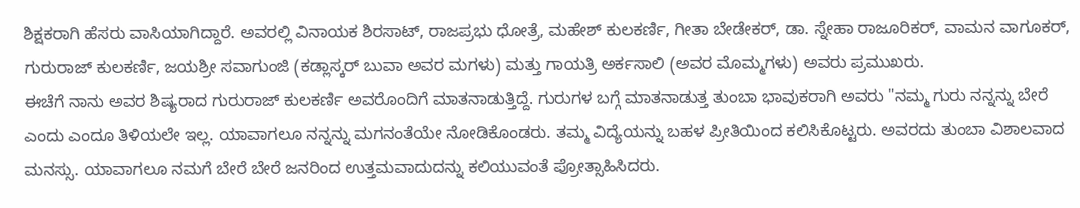ಶಿಕ್ಷಕರಾಗಿ ಹೆಸರು ವಾಸಿಯಾಗಿದ್ದಾರೆ. ಅವರಲ್ಲಿ ವಿನಾಯಕ ಶಿರಸಾಟ್, ರಾಜಪ್ರಭು ಧೋತ್ರೆ, ಮಹೇಶ್ ಕುಲಕರ್ಣಿ, ಗೀತಾ ಬೇಡೇಕರ್, ಡಾ. ಸ್ನೇಹಾ ರಾಜೂರಿಕರ್, ವಾಮನ ವಾಗೂಕರ್, ಗುರುರಾಜ್ ಕುಲಕರ್ಣಿ, ಜಯಶ್ರೀ ಸವಾಗುಂಜಿ (ಕಡ್ಲಾಸ್ಕರ್ ಬುವಾ ಅವರ ಮಗಳು) ಮತ್ತು ಗಾಯತ್ರಿ ಅರ್ಕಸಾಲಿ (ಅವರ ಮೊಮ್ಮಗಳು) ಅವರು ಪ್ರಮುಖರು.
ಈಚೆಗೆ ನಾನು ಅವರ ಶಿಷ್ಯರಾದ ಗುರುರಾಜ್ ಕುಲಕರ್ಣಿ ಅವರೊಂದಿಗೆ ಮಾತನಾಡುತ್ತಿದ್ದೆ. ಗುರುಗಳ ಬಗ್ಗೆ ಮಾತನಾಡುತ್ತ ತುಂಬಾ ಭಾವುಕರಾಗಿ ಅವರು "ನಮ್ಮ ಗುರು ನನ್ನನ್ನು ಬೇರೆ ಎಂದು ಎಂದೂ ತಿಳಿಯಲೇ ಇಲ್ಲ. ಯಾವಾಗಲೂ ನನ್ನನ್ನು ಮಗನಂತೆಯೇ ನೋಡಿಕೊಂಡರು. ತಮ್ಮ ವಿದ್ಯೆಯನ್ನು ಬಹಳ ಪ್ರೀತಿಯಿಂದ ಕಲಿಸಿಕೊಟ್ಟರು. ಅವರದು ತುಂಬಾ ವಿಶಾಲವಾದ ಮನಸ್ಸು. ಯಾವಾಗಲೂ ನಮಗೆ ಬೇರೆ ಬೇರೆ ಜನರಿಂದ ಉತ್ತಮವಾದುದನ್ನು ಕಲಿಯುವಂತೆ ಪ್ರೋತ್ಸಾಹಿಸಿದರು.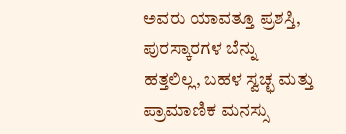ಅವರು ಯಾವತ್ತೂ ಪ್ರಶಸ್ತಿ, ಪುರಸ್ಕಾರಗಳ ಬೆನ್ನು ಹತ್ತಲಿಲ್ಲ, ಬಹಳ ಸ್ವಚ್ಛ ಮತ್ತು ಪ್ರಾಮಾಣಿಕ ಮನಸ್ಸು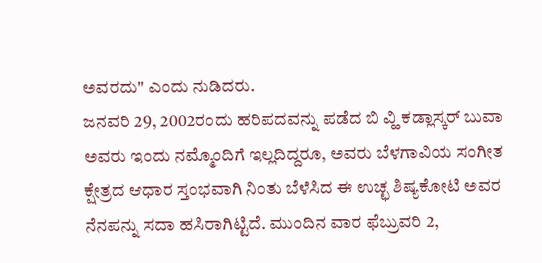ಅವರದು" ಎಂದು ನುಡಿದರು.
ಜನವರಿ 29, 2002ರಂದು ಹರಿಪದವನ್ನು ಪಡೆದ ಬಿ ವ್ಹಿ ಕಡ್ಲಾಸ್ಕರ್ ಬುವಾ ಅವರು ಇಂದು ನಮ್ಮೊಂದಿಗೆ ಇಲ್ಲದಿದ್ದರೂ, ಅವರು ಬೆಳಗಾವಿಯ ಸಂಗೀತ ಕ್ಷೇತ್ರದ ಆಧಾರ ಸ್ತಂಭವಾಗಿ ನಿಂತು ಬೆಳೆಸಿದ ಈ ಉಚ್ಛ ಶಿಷ್ಯಕೋಟಿ ಅವರ ನೆನಪನ್ನು ಸದಾ ಹಸಿರಾಗಿಟ್ಟಿದೆ. ಮುಂದಿನ ವಾರ ಫೆಬ್ರುವರಿ 2,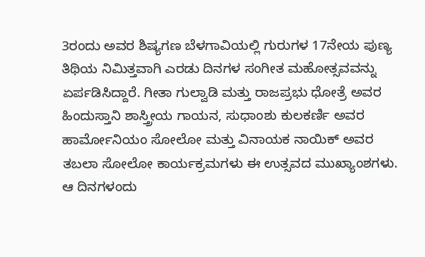3ರಂದು ಅವರ ಶಿಷ್ಯಗಣ ಬೆಳಗಾವಿಯಲ್ಲಿ ಗುರುಗಳ 17ನೇಯ ಪುಣ್ಯ ತಿಥಿಯ ನಿಮಿತ್ತವಾಗಿ ಎರಡು ದಿನಗಳ ಸಂಗೀತ ಮಹೋತ್ಸವವನ್ನು ಏರ್ಪಡಿಸಿದ್ದಾರೆ. ಗೀತಾ ಗುಲ್ವಾಡಿ ಮತ್ತು ರಾಜಪ್ರಭು ಧೋತ್ರೆ ಅವರ ಹಿಂದುಸ್ತಾನಿ ಶಾಸ್ತ್ರೀಯ ಗಾಯನ, ಸುಧಾಂಶು ಕುಲಕರ್ಣಿ ಅವರ ಹಾರ್ಮೋನಿಯಂ ಸೋಲೋ ಮತ್ತು ವಿನಾಯಕ ನಾಯಿಕ್ ಅವರ ತಬಲಾ ಸೋಲೋ ಕಾರ್ಯಕ್ರಮಗಳು ಈ ಉತ್ಸವದ ಮುಖ್ಯಾಂಶಗಳು. ಆ ದಿನಗಳಂದು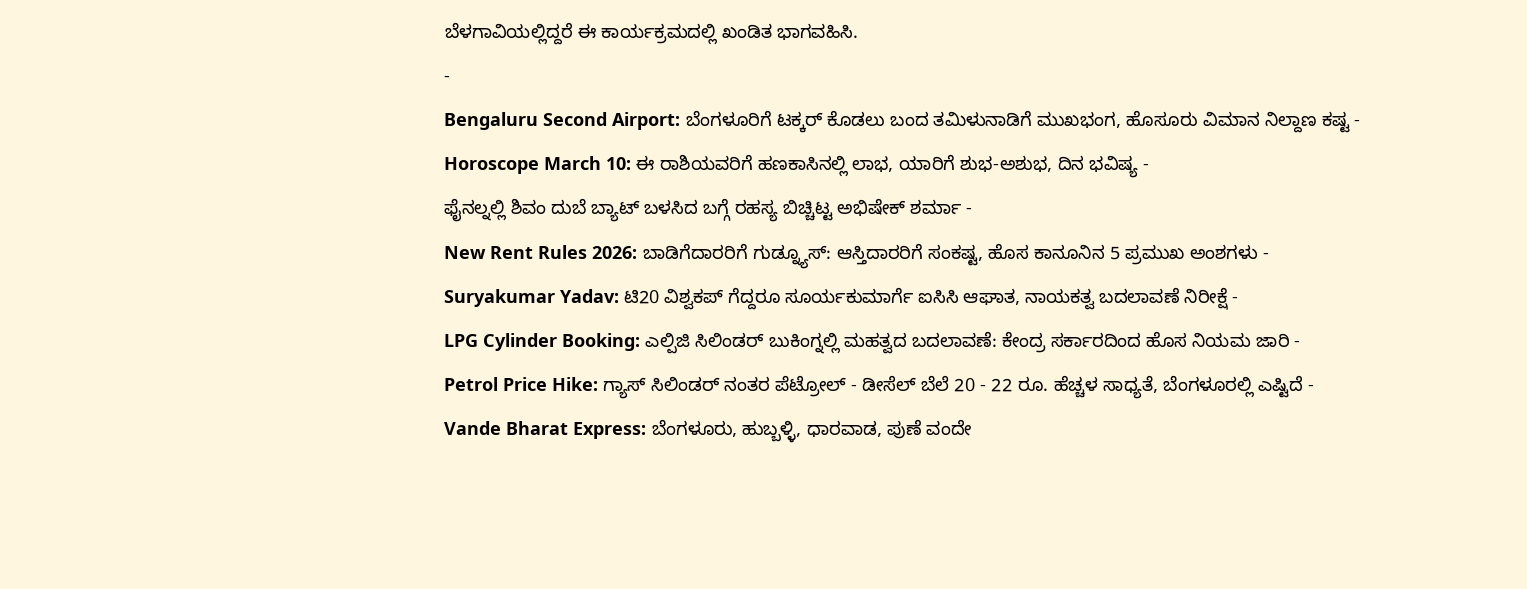ಬೆಳಗಾವಿಯಲ್ಲಿದ್ದರೆ ಈ ಕಾರ್ಯಕ್ರಮದಲ್ಲಿ ಖಂಡಿತ ಭಾಗವಹಿಸಿ.
-
Bengaluru Second Airport: ಬೆಂಗಳೂರಿಗೆ ಟಕ್ಕರ್ ಕೊಡಲು ಬಂದ ತಮಿಳುನಾಡಿಗೆ ಮುಖಭಂಗ, ಹೊಸೂರು ವಿಮಾನ ನಿಲ್ದಾಣ ಕಷ್ಟ -
Horoscope March 10: ಈ ರಾಶಿಯವರಿಗೆ ಹಣಕಾಸಿನಲ್ಲಿ ಲಾಭ, ಯಾರಿಗೆ ಶುಭ-ಅಶುಭ, ದಿನ ಭವಿಷ್ಯ -
ಫೈನಲ್ನಲ್ಲಿ ಶಿವಂ ದುಬೆ ಬ್ಯಾಟ್ ಬಳಸಿದ ಬಗ್ಗೆ ರಹಸ್ಯ ಬಿಚ್ಚಿಟ್ಟ ಅಭಿಷೇಕ್ ಶರ್ಮಾ -
New Rent Rules 2026: ಬಾಡಿಗೆದಾರರಿಗೆ ಗುಡ್ನ್ಯೂಸ್: ಆಸ್ತಿದಾರರಿಗೆ ಸಂಕಷ್ಟ, ಹೊಸ ಕಾನೂನಿನ 5 ಪ್ರಮುಖ ಅಂಶಗಳು -
Suryakumar Yadav: ಟಿ20 ವಿಶ್ವಕಪ್ ಗೆದ್ದರೂ ಸೂರ್ಯಕುಮಾರ್ಗೆ ಐಸಿಸಿ ಆಘಾತ, ನಾಯಕತ್ವ ಬದಲಾವಣೆ ನಿರೀಕ್ಷೆ -
LPG Cylinder Booking: ಎಲ್ಪಿಜಿ ಸಿಲಿಂಡರ್ ಬುಕಿಂಗ್ನಲ್ಲಿ ಮಹತ್ವದ ಬದಲಾವಣೆ: ಕೇಂದ್ರ ಸರ್ಕಾರದಿಂದ ಹೊಸ ನಿಯಮ ಜಾರಿ -
Petrol Price Hike: ಗ್ಯಾಸ್ ಸಿಲಿಂಡರ್ ನಂತರ ಪೆಟ್ರೋಲ್ - ಡೀಸೆಲ್ ಬೆಲೆ 20 - 22 ರೂ. ಹೆಚ್ಚಳ ಸಾಧ್ಯತೆ, ಬೆಂಗಳೂರಲ್ಲಿ ಎಷ್ಟಿದೆ -
Vande Bharat Express: ಬೆಂಗಳೂರು, ಹುಬ್ಬಳ್ಳಿ, ಧಾರವಾಡ, ಪುಣೆ ವಂದೇ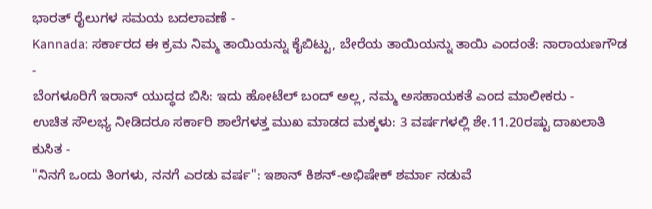ಭಾರತ್ ರೈಲುಗಳ ಸಮಯ ಬದಲಾವಣೆ -
Kannada: ಸರ್ಕಾರದ ಈ ಕ್ರಮ ನಿಮ್ಮ ತಾಯಿಯನ್ನು ಕೈಬಿಟ್ಟು, ಬೇರೆಯ ತಾಯಿಯನ್ನು ತಾಯಿ ಎಂದಂತೆ: ನಾರಾಯಣಗೌಡ -
ಬೆಂಗಳೂರಿಗೆ ಇರಾನ್ ಯುದ್ಧದ ಬಿಸಿ: ಇದು ಹೋಟೆಲ್ ಬಂದ್ ಅಲ್ಲ, ನಮ್ಮ ಅಸಹಾಯಕತೆ ಎಂದ ಮಾಲೀಕರು -
ಉಚಿತ ಸೌಲಭ್ಯ ನೀಡಿದರೂ ಸರ್ಕಾರಿ ಶಾಲೆಗಳತ್ತ ಮುಖ ಮಾಡದ ಮಕ್ಕಳು: 3 ವರ್ಷಗಳಲ್ಲಿ ಶೇ.11.20ರಷ್ಟು ದಾಖಲಾತಿ ಕುಸಿತ -
"ನಿನಗೆ ಒಂದು ತಿಂಗಳು, ನನಗೆ ಎರಡು ವರ್ಷ": ಇಶಾನ್ ಕಿಶನ್-ಅಭಿಷೇಕ್ ಶರ್ಮಾ ನಡುವೆ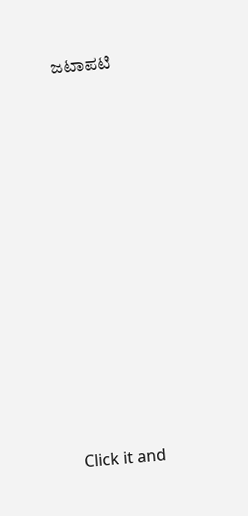ಜಟಾಪಟಿ












Click it and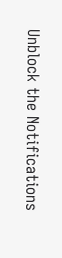Unblock the Notifications